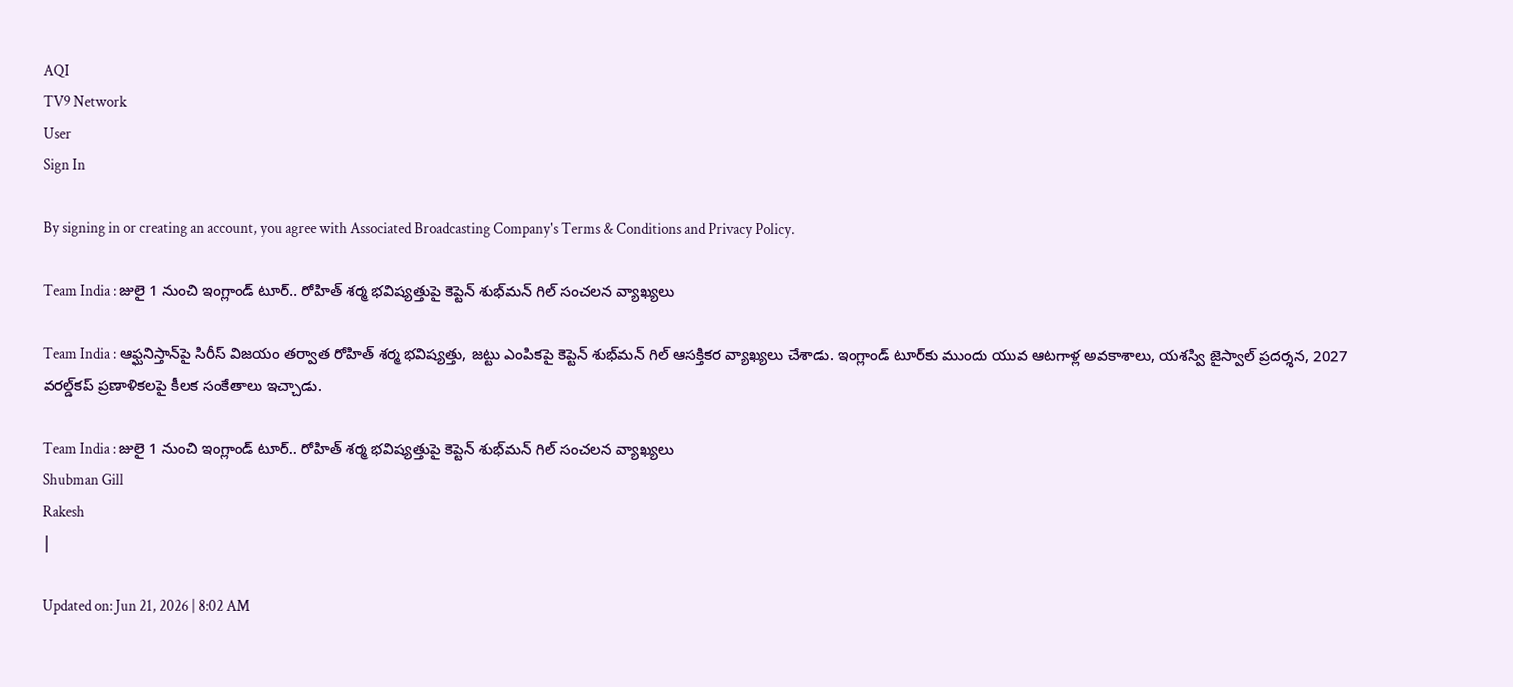AQI
TV9 Network
User
Sign In

By signing in or creating an account, you agree with Associated Broadcasting Company's Terms & Conditions and Privacy Policy.

Team India : జులై 1 నుంచి ఇంగ్లాండ్ టూర్.. రోహిత్ శర్మ భవిష్యత్తుపై కెప్టెన్ శుభ్‌మన్ గిల్ సంచలన వ్యాఖ్యలు

Team India : ఆఫ్ఘనిస్తాన్‌పై సిరీస్ విజయం తర్వాత రోహిత్ శర్మ భవిష్యత్తు, జట్టు ఎంపికపై కెప్టెన్ శుభ్‌మన్ గిల్ ఆసక్తికర వ్యాఖ్యలు చేశాడు. ఇంగ్లాండ్ టూర్‌కు ముందు యువ ఆటగాళ్ల అవకాశాలు, యశస్వి జైస్వాల్ ప్రదర్శన, 2027 వరల్డ్‌కప్ ప్రణాళికలపై కీలక సంకేతాలు ఇచ్చాడు.

Team India : జులై 1 నుంచి ఇంగ్లాండ్ టూర్.. రోహిత్ శర్మ భవిష్యత్తుపై కెప్టెన్ శుభ్‌మన్ గిల్ సంచలన వ్యాఖ్యలు
Shubman Gill
Rakesh
|

Updated on: Jun 21, 2026 | 8:02 AM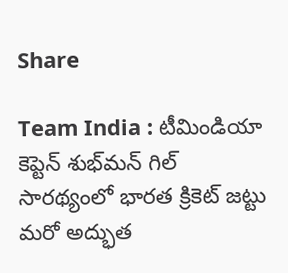Share

Team India : టీమిండియా కెప్టెన్ శుభ్‌మన్ గిల్ సారథ్యంలో భారత క్రికెట్ జట్టు మరో అద్భుత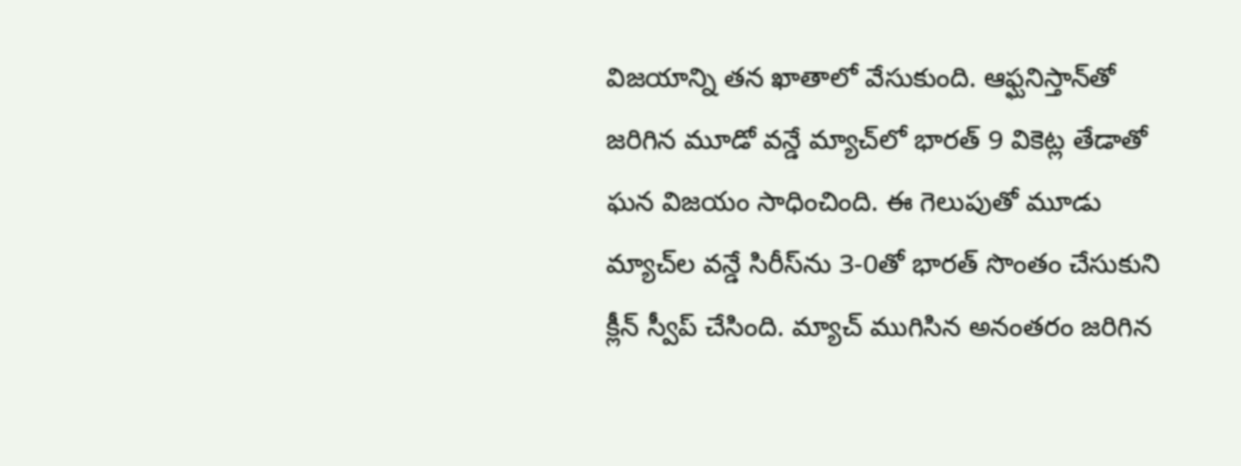విజయాన్ని తన ఖాతాలో వేసుకుంది. ఆఫ్ఘనిస్తాన్‌తో జరిగిన మూడో వన్డే మ్యాచ్‌లో భారత్ 9 వికెట్ల తేడాతో ఘన విజయం సాధించింది. ఈ గెలుపుతో మూడు మ్యాచ్‌ల వన్డే సిరీస్‌ను 3-0తో భారత్ సొంతం చేసుకుని క్లీన్ స్వీప్ చేసింది. మ్యాచ్ ముగిసిన అనంతరం జరిగిన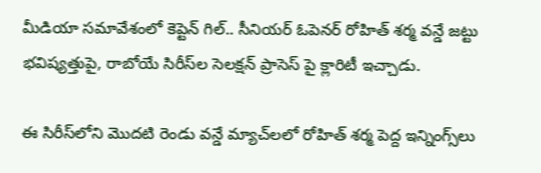మీడియా సమావేశంలో కెప్టెన్ గిల్.. సీనియర్ ఓపెనర్ రోహిత్ శర్మ వన్డే జట్టు భవిష్యత్తుపై, రాబోయే సిరీస్‌ల సెలక్షన్ ప్రాసెస్ పై క్లారిటీ ఇచ్చాడు.

ఈ సిరీస్‌లోని మొదటి రెండు వన్డే మ్యాచ్‌లలో రోహిత్ శర్మ పెద్ద ఇన్నింగ్స్‌లు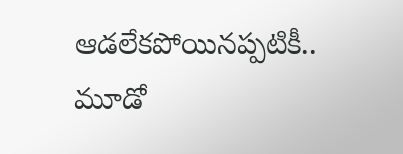ఆడలేకపోయినప్పటికీ.. మూడో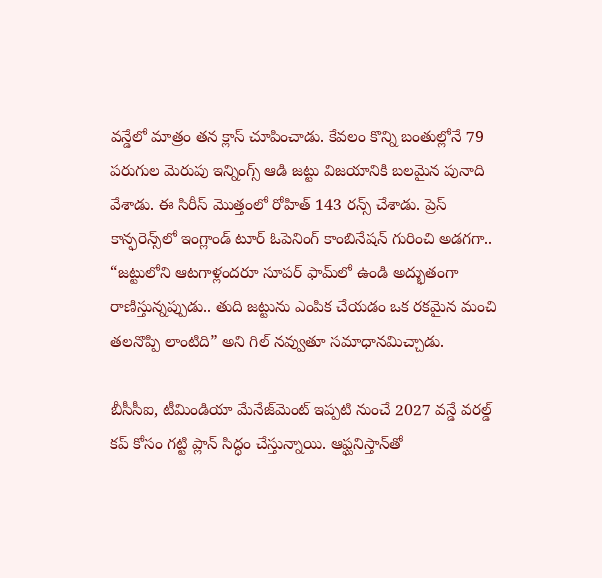వన్డేలో మాత్రం తన క్లాస్ చూపించాడు. కేవలం కొన్ని బంతుల్లోనే 79 పరుగుల మెరుపు ఇన్నింగ్స్ ఆడి జట్టు విజయానికి బలమైన పునాది వేశాడు. ఈ సిరీస్ మొత్తంలో రోహిత్ 143 రన్స్ చేశాడు. ప్రెస్ కాన్ఫరెన్స్‌లో ఇంగ్లాండ్ టూర్‌ ఓపెనింగ్ కాంబినేషన్ గురించి అడగగా.. “జట్టులోని ఆటగాళ్లందరూ సూపర్ ఫామ్‌లో ఉండి అద్భుతంగా రాణిస్తున్నప్పుడు.. తుది జట్టును ఎంపిక చేయడం ఒక రకమైన మంచి తలనొప్పి లాంటిది” అని గిల్ నవ్వుతూ సమాధానమిచ్చాడు.

బీసీసీఐ, టీమిండియా మేనేజ్‌మెంట్ ఇప్పటి నుంచే 2027 వన్డే వరల్డ్ కప్ కోసం గట్టి ప్లాన్ సిద్ధం చేస్తున్నాయి. ఆఫ్ఘనిస్తాన్‌తో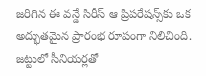జరిగిన ఈ వన్డే సిరీస్ ఆ ప్రిపరేషన్స్‌కు ఒక అద్భుతమైన ప్రారంభ రూపంగా నిలిచింది. జట్టులో సీనియర్లతో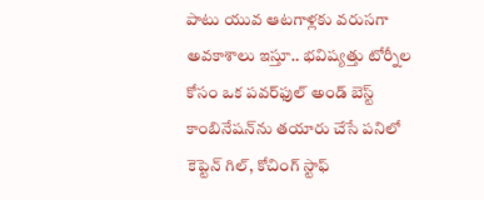పాటు యువ ఆటగాళ్లకు వరుసగా అవకాశాలు ఇస్తూ.. భవిష్యత్తు టోర్నీల కోసం ఒక పవర్‌ఫుల్ అండ్ బెస్ట్ కాంబినేషన్‌ను తయారు చేసే పనిలో కెప్టెన్ గిల్, కోచింగ్ స్టాఫ్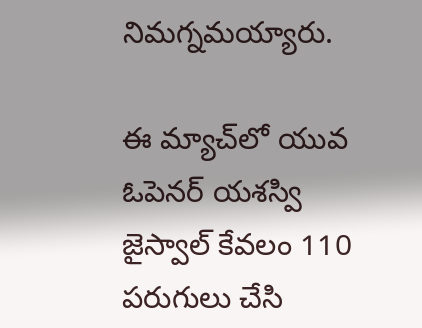నిమగ్నమయ్యారు.

ఈ మ్యాచ్‌లో యువ ఓపెనర్ యశస్వి జైస్వాల్ కేవలం 110 పరుగులు చేసి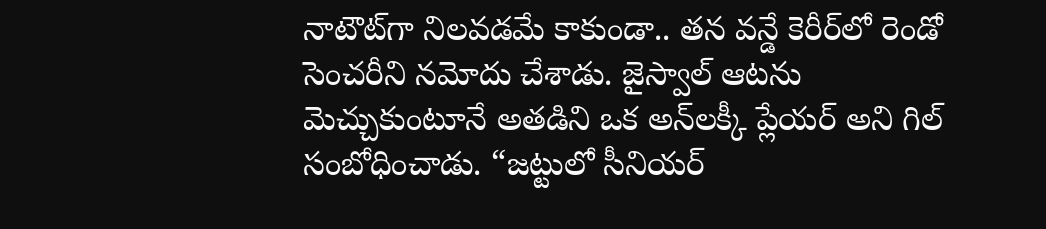నాటౌట్‌గా నిలవడమే కాకుండా.. తన వన్డే కెరీర్‌లో రెండో సెంచరీని నమోదు చేశాడు. జైస్వాల్ ఆటను మెచ్చుకుంటూనే అతడిని ఒక అన్‌లక్కీ ప్లేయర్ అని గిల్ సంబోధించాడు. “జట్టులో సీనియర్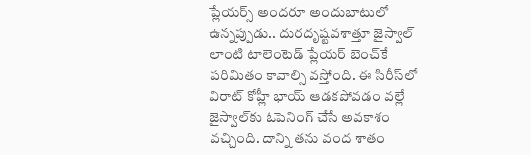ప్లేయర్స్ అందరూ అందుబాటులో ఉన్నప్పుడు.. దురదృష్టవశాత్తూ జైస్వాల్ లాంటి టాలెంటెడ్ ప్లేయర్ బెంచ్‌కే పరిమితం కావాల్సి వస్తోంది. ఈ సిరీస్‌లో విరాట్ కోహ్లీ భాయ్ ఆడకపోవడం వల్లే జైస్వాల్‌కు ఓపెనింగ్ చేసే అవకాశం వచ్చింది. దాన్ని తను వంద శాతం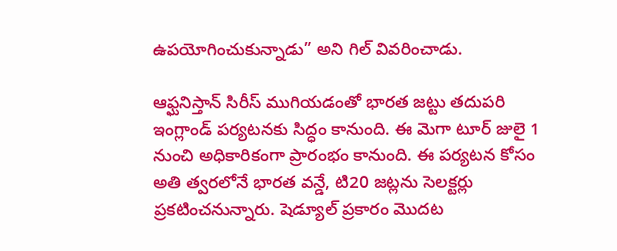ఉపయోగించుకున్నాడు” అని గిల్ వివరించాడు.

ఆఫ్ఘనిస్తాన్ సిరీస్ ముగియడంతో భారత జట్టు తదుపరి ఇంగ్లాండ్ పర్యటనకు సిద్ధం కానుంది. ఈ మెగా టూర్ జులై 1 నుంచి అధికారికంగా ప్రారంభం కానుంది. ఈ పర్యటన కోసం అతి త్వరలోనే భారత వన్డే, టి20 జట్లను సెలక్టర్లు ప్రకటించనున్నారు. షెడ్యూల్ ప్రకారం మొదట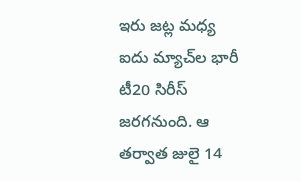ఇరు జట్ల మధ్య ఐదు మ్యాచ్‌ల భారీ టీ20 సిరీస్ జరగనుంది. ఆ తర్వాత జులై 14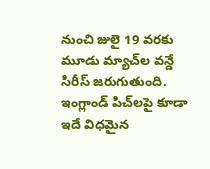నుంచి జులై 19 వరకు మూడు మ్యాచ్‌ల వన్డే సిరీస్ జరుగుతుంది. ఇంగ్లాండ్ పిచ్‌లపై కూడా ఇదే విధమైన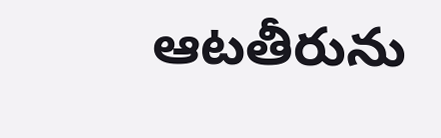ఆటతీరును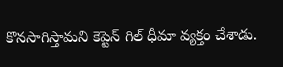కొనసాగిస్తామని కెప్టెన్ గిల్ ధీమా వ్యక్తం చేశాడు.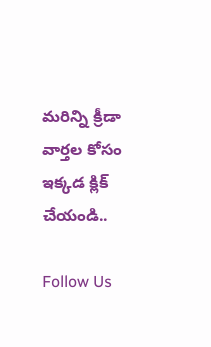మరిన్ని క్రీడా వార్తల కోసం ఇక్కడ క్లిక్ చేయండి..

Follow Us